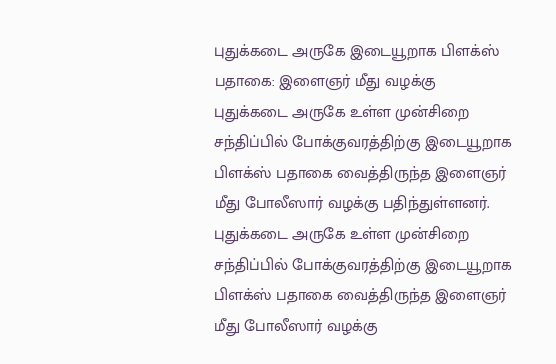புதுக்கடை அருகே இடையூறாக பிளக்ஸ் பதாகை: இளைஞர் மீது வழக்கு
புதுக்கடை அருகே உள்ள முன்சிறை சந்திப்பில் போக்குவரத்திற்கு இடையூறாக பிளக்ஸ் பதாகை வைத்திருந்த இளைஞர் மீது போலீஸார் வழக்கு பதிந்துள்ளனர்.
புதுக்கடை அருகே உள்ள முன்சிறை சந்திப்பில் போக்குவரத்திற்கு இடையூறாக பிளக்ஸ் பதாகை வைத்திருந்த இளைஞர் மீது போலீஸார் வழக்கு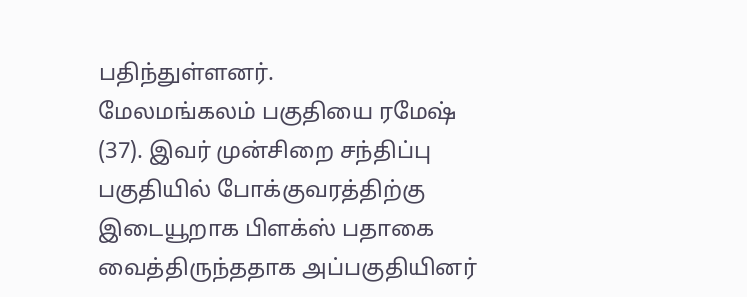பதிந்துள்ளனர்.
மேலமங்கலம் பகுதியை ரமேஷ் (37). இவர் முன்சிறை சந்திப்பு பகுதியில் போக்குவரத்திற்கு இடையூறாக பிளக்ஸ் பதாகை வைத்திருந்ததாக அப்பகுதியினர்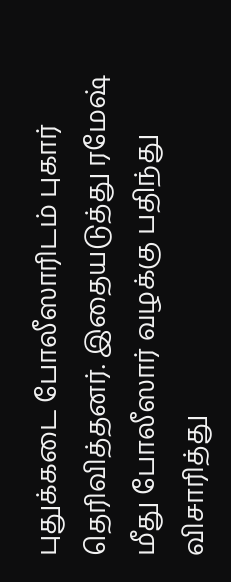புதுக்கடை போலீஸாரிடம் புகார் தெரிவித்தனர். இதையடுத்து ரமேஷ் மீது போலீஸார் வழக்கு பதிந்து விசாரித்து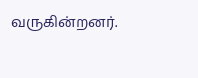வருகின்றனர்.